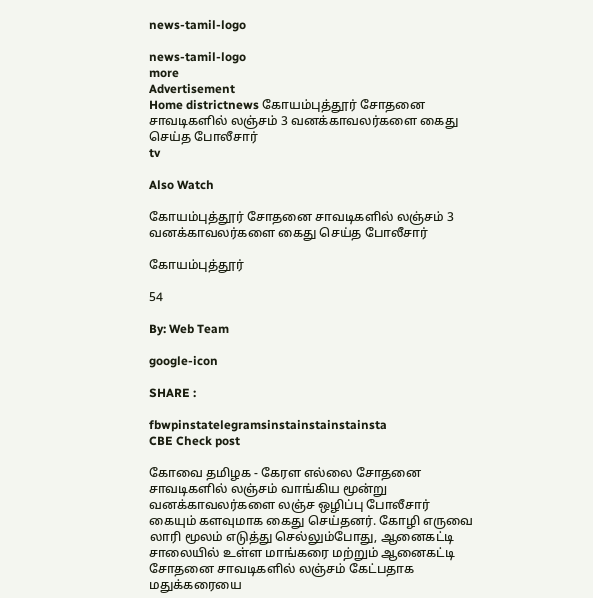news-tamil-logo

news-tamil-logo
more
Advertisement
Home districtnews கோயம்புத்தூர் சோதனை சாவடிகளில் லஞ்சம் 3 வனக்காவலர்களை கைது செய்த போலீசார்
tv

Also Watch

கோயம்புத்தூர் சோதனை சாவடிகளில் லஞ்சம் 3 வனக்காவலர்களை கைது செய்த போலீசார்

கோயம்புத்தூர்

54

By: Web Team

google-icon

SHARE :

fbwpinstatelegramsinstainstainstainsta
CBE Check post

கோவை தமிழக - கேரள எல்லை சோதனை சாவடிகளில் லஞ்சம் வாங்கிய மூன்று வனக்காவலர்களை லஞ்ச ஒழிப்பு போலீசார் கையும் களவுமாக கைது செய்தனர். கோழி எருவை லாரி மூலம் எடுத்து செல்லும்போது, ஆனைகட்டி சாலையில் உள்ள மாங்கரை மற்றும் ஆனைகட்டி சோதனை சாவடிகளில் லஞ்சம் கேட்பதாக மதுக்கரையை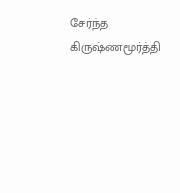சேர்ந்த கிருஷ்ணமூர்த்தி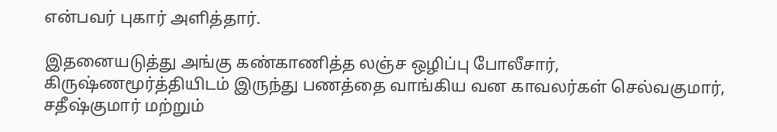என்பவர் புகார் அளித்தார்.

இதனையடுத்து அங்கு கண்காணித்த லஞ்ச ஒழிப்பு போலீசார், கிருஷ்ணமூர்த்தியிடம் இருந்து பணத்தை வாங்கிய வன காவலர்கள் செல்வகுமார், சதீஷ்குமார் மற்றும்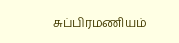சுப்பிரமணியம்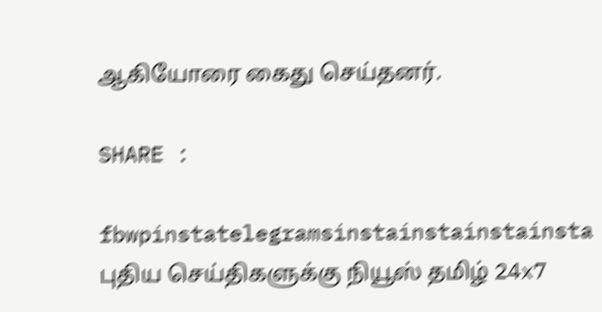ஆகியோரை கைது செய்தனர்.

SHARE :

fbwpinstatelegramsinstainstainstainsta
புதிய செய்திகளுக்கு நியூஸ் தமிழ் 24x7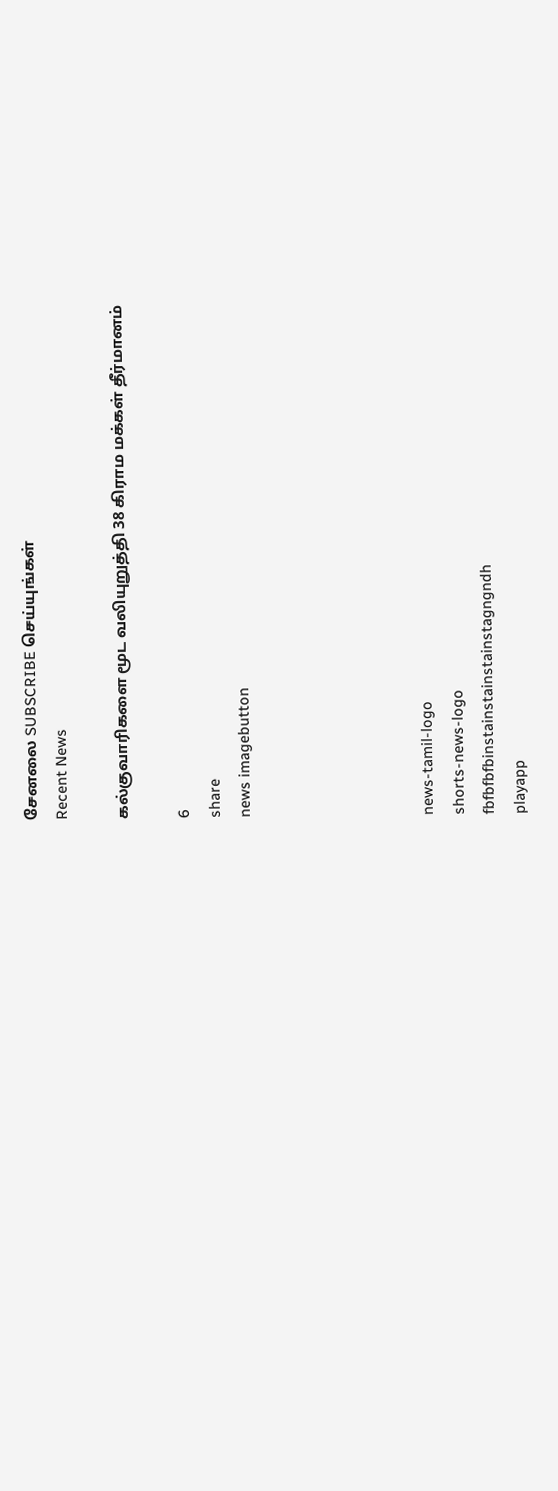சேனலை SUBSCRIBE செய்யுங்கள்
Recent News

கல்குவாரிகளை மூட வலியுறுத்தி 38 கிராம மக்கள் தீர்மானம்

6
share
news imagebutton





news-tamil-logo
shorts-news-logo
fbfbfbfbinstainstainstainstagngndh
playapp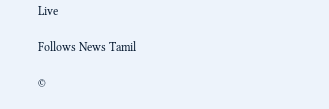Live

Follows News Tamil

©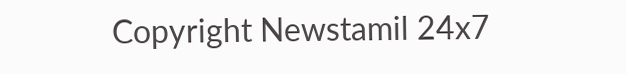Copyright Newstamil 24x7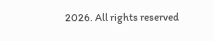2026. All rights reserved